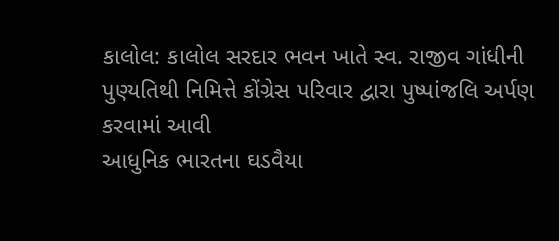કાલોલ: કાલોલ સરદાર ભવન ખાતે સ્વ. રાજીવ ગાંધીની પુણ્યતિથી નિમિત્તે કોંગ્રેસ પરિવાર દ્વારા પુષ્પાંજલિ અર્પણ કરવામાં આવી
આધુનિક ભારતના ઘડવૈયા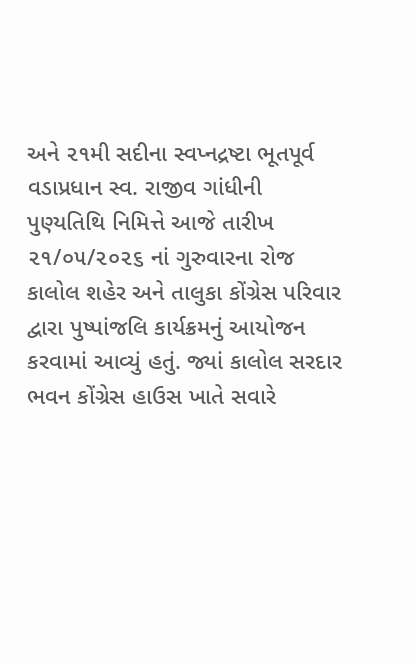અને ૨૧મી સદીના સ્વપ્નદ્રષ્ટા ભૂતપૂર્વ વડાપ્રધાન સ્વ. રાજીવ ગાંધીની પુણ્યતિથિ નિમિત્તે આજે તારીખ ૨૧/૦૫/૨૦૨૬ નાં ગુરુવારના રોજ કાલોલ શહેર અને તાલુકા કોંગ્રેસ પરિવાર દ્વારા પુષ્પાંજલિ કાર્યક્રમનું આયોજન કરવામાં આવ્યું હતું. જ્યાં કાલોલ સરદાર ભવન કોંગ્રેસ હાઉસ ખાતે સવારે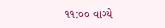૧૧:૦૦ વાગ્યે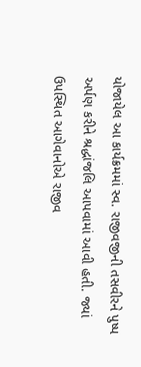યોજાયેલ આ કાર્યક્રમમાં સ્વ. રાજીવજીની તસવીરને પુષ્પ અર્પણ કરીને શ્રદ્ધાંજલિ આપવામાં આવી હતી. જ્યાં ઉપસ્થિત આગેવાનોએ રાજીવ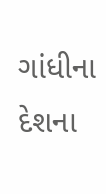ગાંધીના દેશના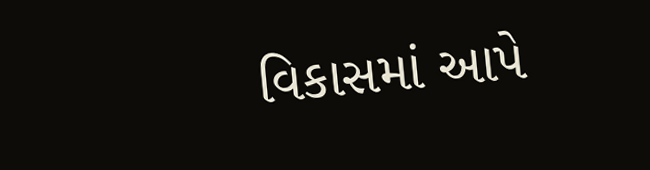વિકાસમાં આપે